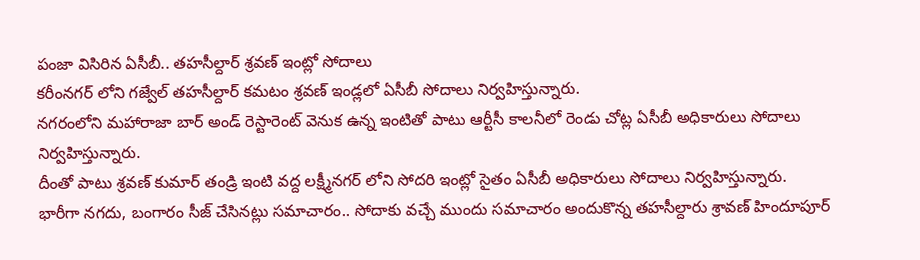పంజా విసిరిన ఏసీబీ.. తహసీల్దార్ శ్రవణ్ ఇంట్లో సోదాలు
కరీంనగర్ లోని గజ్వేల్ తహసీల్దార్ కమటం శ్రవణ్ ఇండ్లలో ఏసీబీ సోదాలు నిర్వహిస్తున్నారు.
నగరంలోని మహారాజా బార్ అండ్ రెస్టారెంట్ వెనుక ఉన్న ఇంటితో పాటు ఆర్టీసీ కాలనీలో రెండు చోట్ల ఏసీబీ అధికారులు సోదాలు నిర్వహిస్తున్నారు.
దీంతో పాటు శ్రవణ్ కుమార్ తండ్రి ఇంటి వద్ద లక్ష్మీనగర్ లోని సోదరి ఇంట్లో సైతం ఏసీబీ అధికారులు సోదాలు నిర్వహిస్తున్నారు.
భారీగా నగదు, బంగారం సీజ్ చేసినట్లు సమాచారం.. సోదాకు వచ్చే ముందు సమాచారం అందుకొన్న తహసీల్దారు శ్రావణ్ హిందూపూర్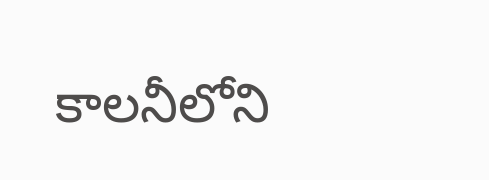కాలనీలోని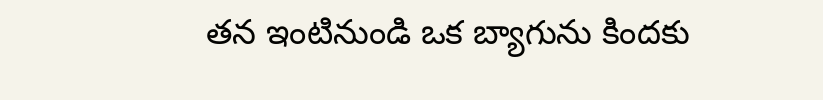తన ఇంటినుండి ఒక బ్యాగును కిందకు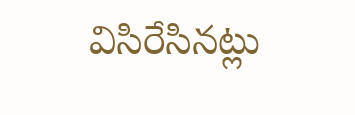విసిరేసినట్లు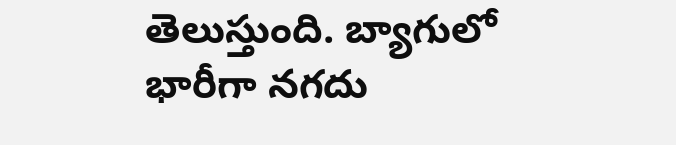తెలుస్తుంది. బ్యాగులో భారీగా నగదు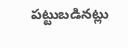పట్టుబడినట్లు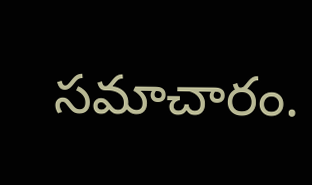సమాచారం.